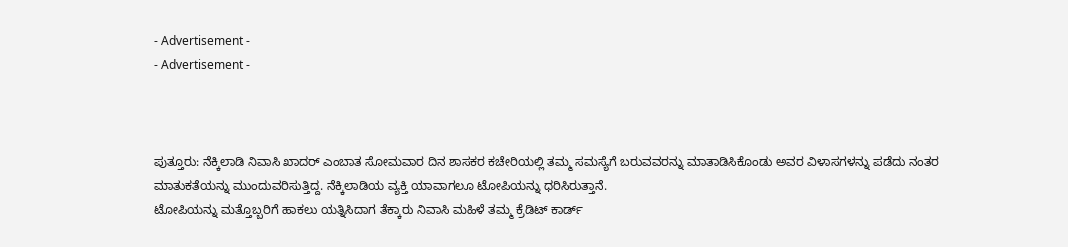- Advertisement -
- Advertisement -



ಪುತ್ತೂರು: ನೆಕ್ಕಿಲಾಡಿ ನಿವಾಸಿ ಖಾದರ್ ಎಂಬಾತ ಸೋಮವಾರ ದಿನ ಶಾಸಕರ ಕಚೇರಿಯಲ್ಲಿ ತಮ್ಮ ಸಮಸ್ಯೆಗೆ ಬರುವವರನ್ನು ಮಾತಾಡಿಸಿಕೊಂಡು ಅವರ ವಿಳಾಸಗಳನ್ನು ಪಡೆದು ನಂತರ ಮಾತುಕತೆಯನ್ನು ಮುಂದುವರಿಸುತ್ತಿದ್ದ. ನೆಕ್ಕಿಲಾಡಿಯ ವ್ಯಕ್ತಿ ಯಾವಾಗಲೂ ಟೋಪಿಯನ್ನು ಧರಿಸಿರುತ್ತಾನೆ.
ಟೋಪಿಯನ್ನು ಮತ್ತೊಬ್ಬರಿಗೆ ಹಾಕಲು ಯತ್ನಿಸಿದಾಗ ತೆಕ್ಕಾರು ನಿವಾಸಿ ಮಹಿಳೆ ತಮ್ಮ ಕ್ರೆಡಿಟ್ ಕಾರ್ಡ್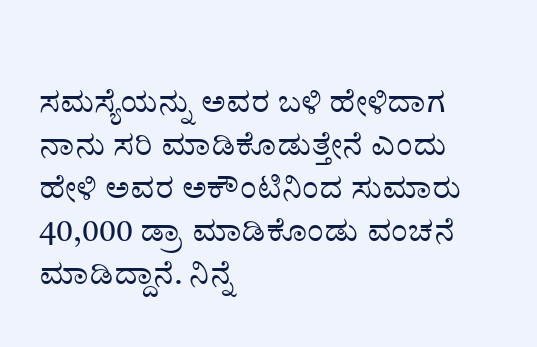ಸಮಸ್ಯೆಯನ್ನು ಅವರ ಬಳಿ ಹೇಳಿದಾಗ ನಾನು ಸರಿ ಮಾಡಿಕೊಡುತ್ತೇನೆ ಎಂದು ಹೇಳಿ ಅವರ ಅಕೌಂಟಿನಿಂದ ಸುಮಾರು 40,000 ಡ್ರಾ ಮಾಡಿಕೊಂಡು ವಂಚನೆ ಮಾಡಿದ್ದಾನೆ. ನಿನ್ನೆ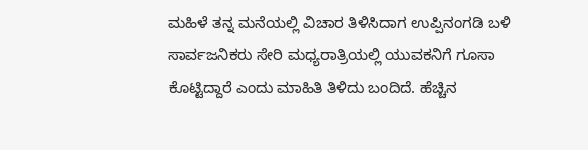ಮಹಿಳೆ ತನ್ನ ಮನೆಯಲ್ಲಿ ವಿಚಾರ ತಿಳಿಸಿದಾಗ ಉಪ್ಪಿನಂಗಡಿ ಬಳಿ ಸಾರ್ವಜನಿಕರು ಸೇರಿ ಮಧ್ಯರಾತ್ರಿಯಲ್ಲಿ ಯುವಕನಿಗೆ ಗೂಸಾ ಕೊಟ್ಟಿದ್ದಾರೆ ಎಂದು ಮಾಹಿತಿ ತಿಳಿದು ಬಂದಿದೆ. ಹೆಚ್ಚಿನ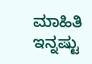ಮಾಹಿತಿ ಇನ್ನಷ್ಟು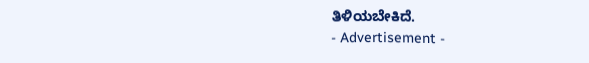ತಿಳಿಯಬೇಕಿದೆ.
- Advertisement -